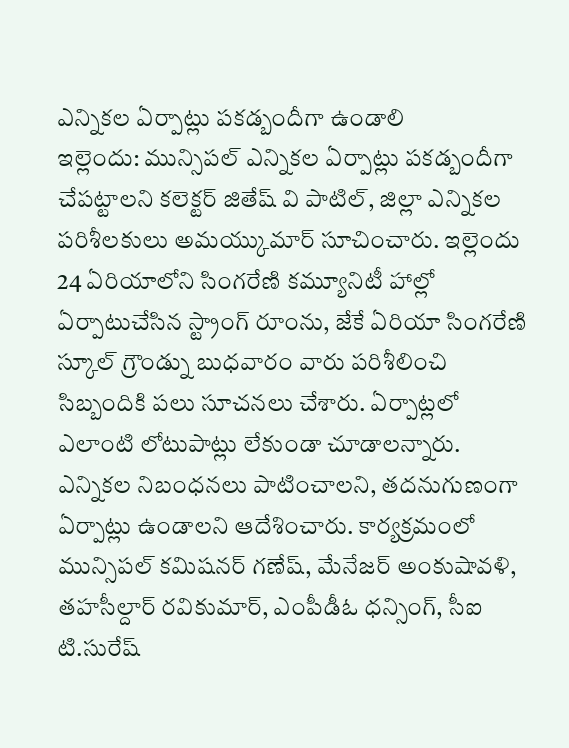ఎన్నికల ఏర్పాట్లు పకడ్బందీగా ఉండాలి
ఇల్లెందు: మున్సిపల్ ఎన్నికల ఏర్పాట్లు పకడ్బందీగా చేపట్టాలని కలెక్టర్ జితేష్ వి పాటిల్, జిల్లా ఎన్నికల పరిశీలకులు అమయ్కుమార్ సూచించారు. ఇల్లెందు 24 ఏరియాలోని సింగరేణి కమ్యూనిటీ హాల్లో ఏర్పాటుచేసిన స్ట్రాంగ్ రూంను, జేకే ఏరియా సింగరేణి స్కూల్ గ్రౌండ్ను బుధవారం వారు పరిశీలించి సిబ్బందికి పలు సూచనలు చేశారు. ఏర్పాట్లలో ఎలాంటి లోటుపాట్లు లేకుండా చూడాలన్నారు. ఎన్నికల నిబంధనలు పాటించాలని, తదనుగుణంగా ఏర్పాట్లు ఉండాలని ఆదేశించారు. కార్యక్రమంలో మున్సిపల్ కమిషనర్ గణేష్, మేనేజర్ అంకుషావళి, తహసీల్దార్ రవికుమార్, ఎంపీడీఓ ధన్సింగ్, సీఐ టి.సురేష్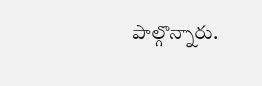పాల్గొన్నారు.